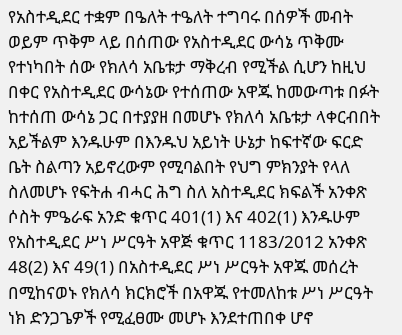የአስተዲደር ተቋም በዔለት ተዔለት ተግባሩ በሰዎች መብት ወይም ጥቅም ላይ በሰጠው የአስተዲደር ውሳኔ ጥቅሙ የተነካበት ሰው የክለሳ አቤቱታ ማቅረብ የሚችል ሲሆን ከዚህ በቀር የአስተዲደር ውሳኔው የተሰጠው አዋጁ ከመውጣቱ በፉት ከተሰጠ ውሳኔ ጋር በተያያዘ በመሆኑ የክለሳ አቤቱታ ላቀርብበት አይችልም እንዱሁም በእንዱህ አይነት ሁኔታ ከፍተኛው ፍርድ ቤት ስልጣን አይኖረውም የሚባልበት የህግ ምክንያት የላለ ስለመሆኑ የፍትሐ ብሓር ሕግ ስለ አስተዲደር ክፍልች አንቀጽ ሶስት ምዔራፍ አንድ ቁጥር 401(1) እና 402(1) እንዱሁም የአስተዲደር ሥነ ሥርዓት አዋጅ ቁጥር 1183/2012 አንቀጽ 48(2) እና 49(1) በአስተዲደር ሥነ ሥርዓት አዋጁ መሰረት በሚከናወኑ የክለሳ ክርክሮች በአዋጁ የተመለከቱ ሥነ ሥርዓት ነክ ድንጋጌዎች የሚፈፀሙ መሆኑ እንደተጠበቀ ሆኖ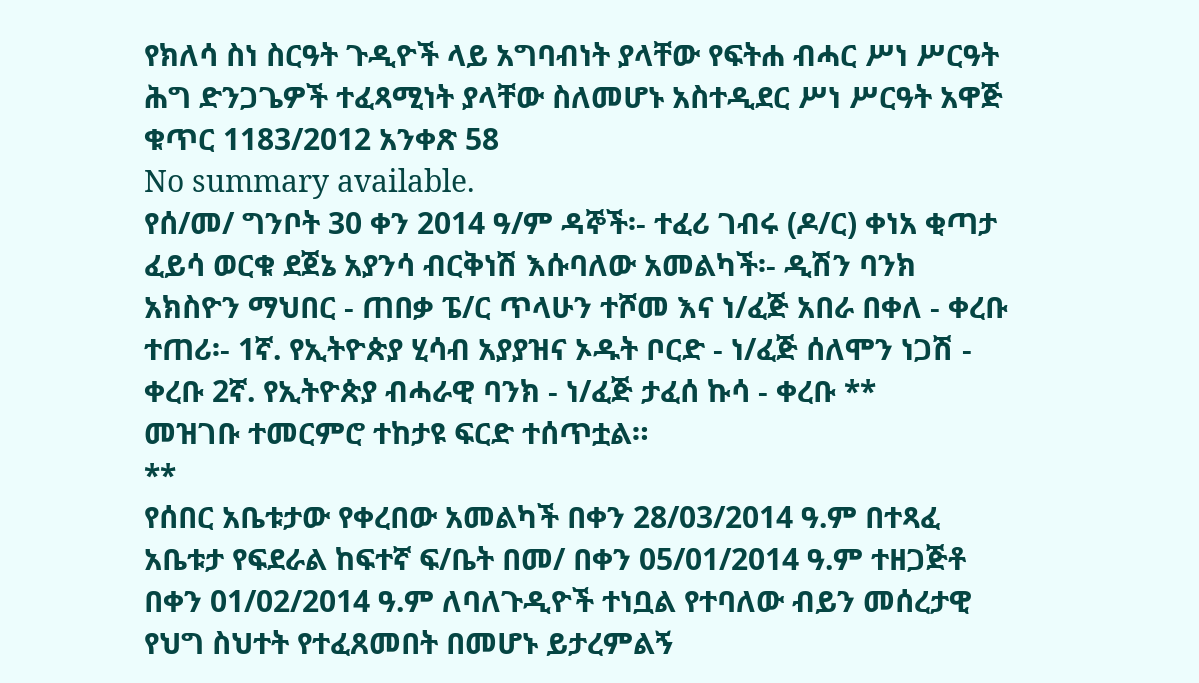የክለሳ ስነ ስርዓት ጉዲዮች ላይ አግባብነት ያላቸው የፍትሐ ብሓር ሥነ ሥርዓት ሕግ ድንጋጌዎች ተፈጻሚነት ያላቸው ስለመሆኑ አስተዲደር ሥነ ሥርዓት አዋጅ ቁጥር 1183/2012 አንቀጽ 58
No summary available.
የሰ/መ/ ግንቦት 30 ቀን 2014 ዓ/ም ዳኞች፡- ተፈሪ ገብሩ (ዶ/ር) ቀነአ ቂጣታ ፈይሳ ወርቁ ደጀኔ አያንሳ ብርቅነሽ እሱባለው አመልካች፡- ዲሽን ባንክ አክስዮን ማህበር - ጠበቃ ፔ/ር ጥላሁን ተሾመ እና ነ/ፈጅ አበራ በቀለ - ቀረቡ ተጠሪ፡- 1ኛ. የኢትዮጵያ ሂሳብ አያያዝና ኦዱት ቦርድ - ነ/ፈጅ ሰለሞን ነጋሽ - ቀረቡ 2ኛ. የኢትዮጵያ ብሓራዊ ባንክ - ነ/ፈጅ ታፈሰ ኩሳ - ቀረቡ **
መዝገቡ ተመርምሮ ተከታዩ ፍርድ ተሰጥቷል።
**
የሰበር አቤቱታው የቀረበው አመልካች በቀን 28/03/2014 ዓ.ም በተጻፈ አቤቱታ የፍደራል ከፍተኛ ፍ/ቤት በመ/ በቀን 05/01/2014 ዓ.ም ተዘጋጅቶ በቀን 01/02/2014 ዓ.ም ለባለጉዲዮች ተነቧል የተባለው ብይን መሰረታዊ የህግ ስህተት የተፈጸመበት በመሆኑ ይታረምልኝ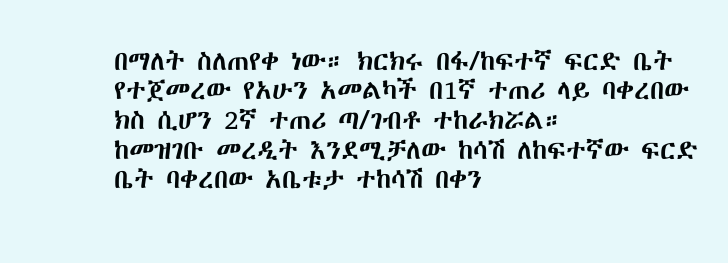በማለት ስለጠየቀ ነው። ክርክሩ በፋ/ከፍተኛ ፍርድ ቤት የተጀመረው የአሁን አመልካች በ1ኛ ተጠሪ ላይ ባቀረበው ክስ ሲሆን 2ኛ ተጠሪ ጣ/ገብቶ ተከራክሯል።
ከመዝገቡ መረዲት እንደሚቻለው ከሳሽ ለከፍተኛው ፍርድ ቤት ባቀረበው አቤቱታ ተከሳሽ በቀን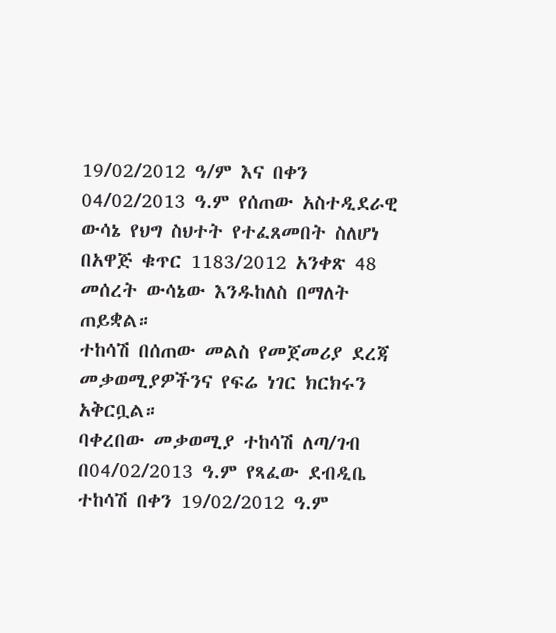19/02/2012 ዓ/ም እና በቀን 04/02/2013 ዓ.ም የሰጠው አስተዲደራዊ ውሳኔ የህግ ስህተት የተፈጸመበት ስለሆነ በአዋጅ ቁጥር 1183/2012 አንቀጽ 48 መሰረት ውሳኔው እንዱከለስ በማለት ጠይቋል።
ተከሳሽ በሰጠው መልስ የመጀመሪያ ደረጃ መቃወሚያዎችንና የፍሬ ነገር ክርክሩን አቅርቧል።
ባቀረበው መቃወሚያ ተከሳሽ ለጣ/ገብ በ04/02/2013 ዓ.ም የጻፈው ደብዲቤ ተከሳሽ በቀን 19/02/2012 ዓ.ም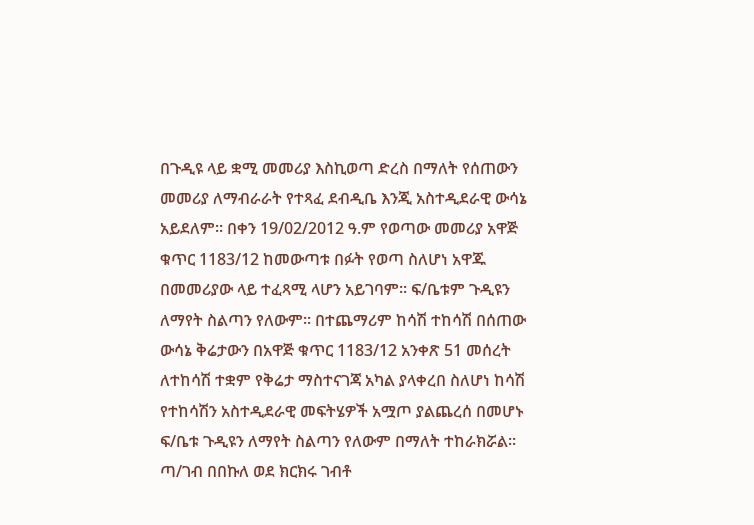በጉዲዩ ላይ ቋሚ መመሪያ እስኪወጣ ድረስ በማለት የሰጠውን መመሪያ ለማብራራት የተጻፈ ደብዲቤ እንጂ አስተዲደራዊ ውሳኔ አይደለም። በቀን 19/02/2012 ዓ.ም የወጣው መመሪያ አዋጅ ቁጥር 1183/12 ከመውጣቱ በፉት የወጣ ስለሆነ አዋጁ በመመሪያው ላይ ተፈጻሚ ላሆን አይገባም። ፍ/ቤቱም ጉዲዩን ለማየት ስልጣን የለውም። በተጨማሪም ከሳሽ ተከሳሽ በሰጠው ውሳኔ ቅሬታውን በአዋጅ ቁጥር 1183/12 አንቀጽ 51 መሰረት ለተከሳሽ ተቋም የቅሬታ ማስተናገጃ አካል ያላቀረበ ስለሆነ ከሳሽ የተከሳሽን አስተዲደራዊ መፍትሄዎች አሟጦ ያልጨረሰ በመሆኑ ፍ/ቤቱ ጉዲዩን ለማየት ስልጣን የለውም በማለት ተከራክሯል።
ጣ/ገብ በበኩለ ወደ ክርክሩ ገብቶ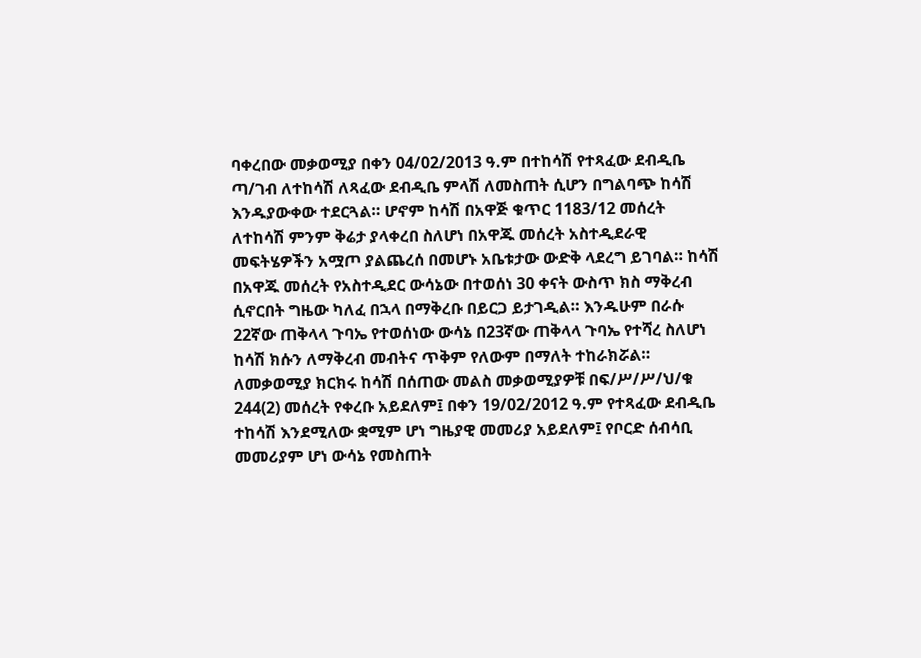ባቀረበው መቃወሚያ በቀን 04/02/2013 ዓ.ም በተከሳሽ የተጻፈው ደብዲቤ ጣ/ገብ ለተከሳሽ ለጻፈው ደብዲቤ ምላሽ ለመስጠት ሲሆን በግልባጭ ከሳሽ እንዱያውቀው ተደርጓል። ሆኖም ከሳሽ በአዋጅ ቁጥር 1183/12 መሰረት ለተከሳሽ ምንም ቅሬታ ያላቀረበ ስለሆነ በአዋጁ መሰረት አስተዲደራዊ መፍትሄዎችን አሟጦ ያልጨረሰ በመሆኑ አቤቱታው ውድቅ ላደረግ ይገባል። ከሳሽ በአዋጁ መሰረት የአስተዲደር ውሳኔው በተወሰነ 30 ቀናት ውስጥ ክስ ማቅረብ ሲኖርበት ግዜው ካለፈ በኋላ በማቅረቡ በይርጋ ይታገዲል። እንዱሁም በራሱ 22ኛው ጠቅላላ ጉባኤ የተወሰነው ውሳኔ በ23ኛው ጠቅላላ ጉባኤ የተሻረ ስለሆነ ከሳሽ ክሱን ለማቅረብ መብትና ጥቅም የለውም በማለት ተከራክሯል።
ለመቃወሚያ ክርክሩ ከሳሽ በሰጠው መልስ መቃወሚያዎቹ በፍ/ሥ/ሥ/ህ/ቁ 244(2) መሰረት የቀረቡ አይደለም፤ በቀን 19/02/2012 ዓ.ም የተጻፈው ደብዲቤ ተከሳሽ እንደሚለው ቋሚም ሆነ ግዜያዊ መመሪያ አይደለም፤ የቦርድ ሰብሳቢ መመሪያም ሆነ ውሳኔ የመስጠት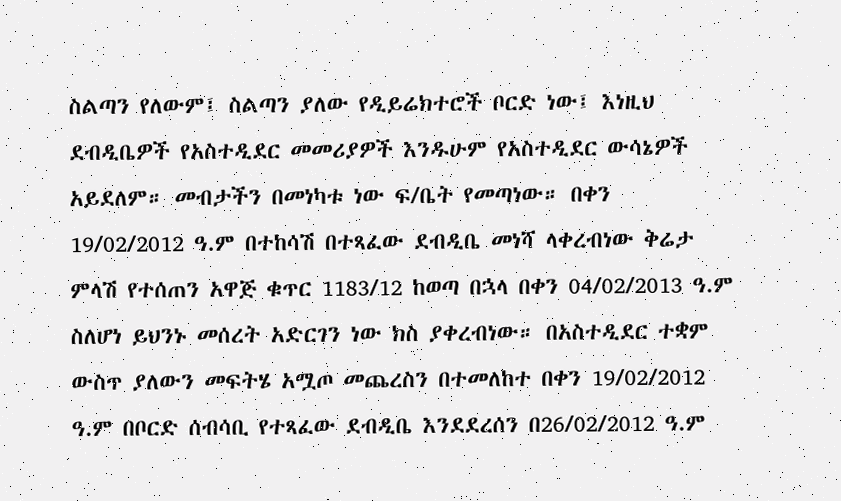ስልጣን የለውም፤ ስልጣን ያለው የዲይሬክተሮች ቦርድ ነው፤ እነዚህ ደብዲቤዎች የአስተዲደር መመሪያዎች እንዱሁም የአስተዲደር ውሳኔዎች አይደለም። መብታችን በመነካቱ ነው ፍ/ቤት የመጣነው። በቀን 19/02/2012 ዓ.ም በተከሳሽ በተጻፈው ደብዲቤ መነሻ ላቀረብነው ቅሬታ ምላሽ የተሰጠን አዋጅ ቁጥር 1183/12 ከወጣ በኋላ በቀን 04/02/2013 ዓ.ም ስለሆነ ይህንኑ መሰረት አድርገን ነው ክስ ያቀረብነው። በአስተዲደር ተቋም ውስጥ ያለውን መፍትሄ አሟጦ መጨረስን በተመለከተ በቀን 19/02/2012 ዓ.ም በቦርድ ሰብሳቢ የተጻፈው ደብዲቤ እንደደረሰን በ26/02/2012 ዓ.ም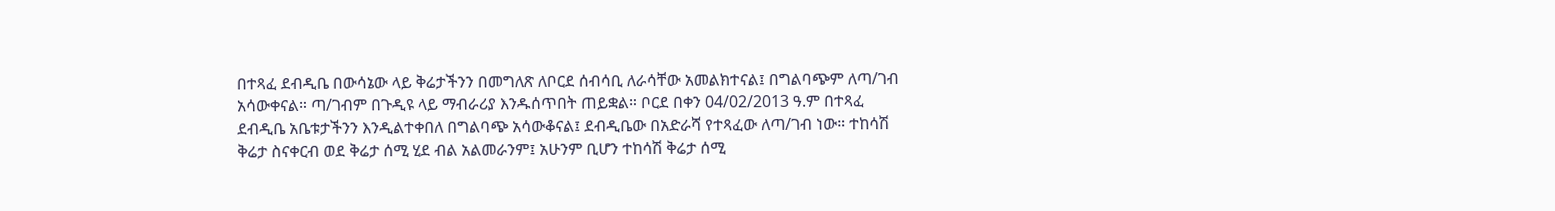በተጻፈ ደብዲቤ በውሳኔው ላይ ቅሬታችንን በመግለጽ ለቦርደ ሰብሳቢ ለራሳቸው አመልክተናል፤ በግልባጭም ለጣ/ገብ አሳውቀናል። ጣ/ገብም በጉዲዩ ላይ ማብራሪያ እንዱሰጥበት ጠይቋል። ቦርደ በቀን 04/02/2013 ዓ.ም በተጻፈ ደብዲቤ አቤቱታችንን እንዲልተቀበለ በግልባጭ አሳውቆናል፤ ደብዲቤው በአድራሻ የተጻፈው ለጣ/ገብ ነው። ተከሳሽ ቅሬታ ስናቀርብ ወደ ቅሬታ ሰሚ ሂደ ብል አልመራንም፤ አሁንም ቢሆን ተከሳሽ ቅሬታ ሰሚ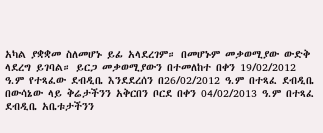አካል ያቋቋመ ስለመሆኑ ይፊ አላደረገም። በመሆኑም መቃወሚያው ውድቅ ላደረግ ይገባል። ይርጋ መቃወሚያውን በተመለከተ በቀን 19/02/2012 ዓ.ም የተጻፈው ደብዲቤ እንደደረሰን በ26/02/2012 ዓ.ም በተጻፈ ደብዲቤ በውሳኔው ላይ ቅሬታችንን አቅርበን ቦርደ በቀን 04/02/2013 ዓ.ም በተጻፈ ደብዲቤ አቤቱታችንን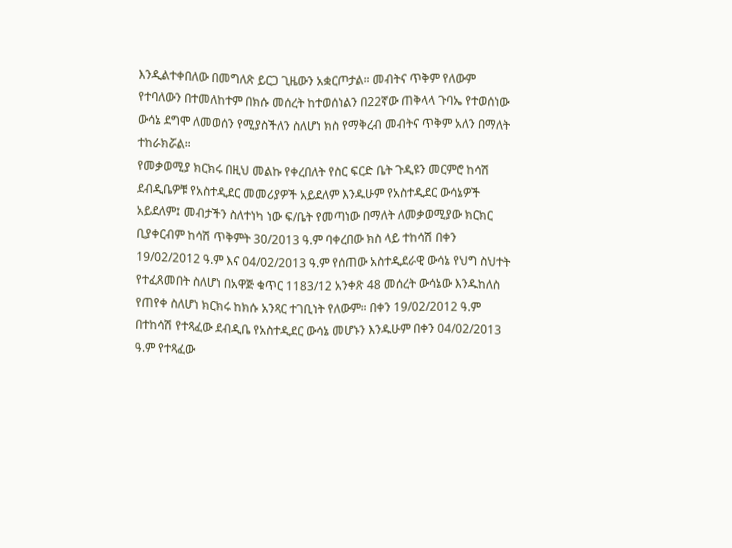እንዲልተቀበለው በመግለጽ ይርጋ ጊዜውን አቋርጦታል። መብትና ጥቅም የለውም የተባለውን በተመለከተም በክሱ መሰረት ከተወሰነልን በ22ኛው ጠቅላላ ጉባኤ የተወሰነው ውሳኔ ደግሞ ለመወሰን የሚያስችለን ስለሆነ ክስ የማቅረብ መብትና ጥቅም አለን በማለት ተከራክሯል።
የመቃወሚያ ክርክሩ በዚህ መልኩ የቀረበለት የስር ፍርድ ቤት ጉዲዩን መርምሮ ከሳሽ ደብዲቤዎቹ የአስተዲደር መመሪያዎች አይደለም እንዱሁም የአስተዲደር ውሳኔዎች አይደለም፤ መብታችን ስለተነካ ነው ፍ/ቤት የመጣነው በማለት ለመቃወሚያው ክርክር ቢያቀርብም ከሳሽ ጥቅምት 30/2013 ዓ.ም ባቀረበው ክስ ላይ ተከሳሽ በቀን 19/02/2012 ዓ.ም እና 04/02/2013 ዓ.ም የሰጠው አስተዲደራዊ ውሳኔ የህግ ስህተት የተፈጸመበት ስለሆነ በአዋጅ ቁጥር 1183/12 አንቀጽ 48 መሰረት ውሳኔው እንዱከለስ የጠየቀ ስለሆነ ክርክሩ ከክሱ አንጻር ተገቢነት የለውም። በቀን 19/02/2012 ዓ.ም በተከሳሽ የተጻፈው ደብዲቤ የአስተዲደር ውሳኔ መሆኑን እንዱሁም በቀን 04/02/2013 ዓ.ም የተጻፈው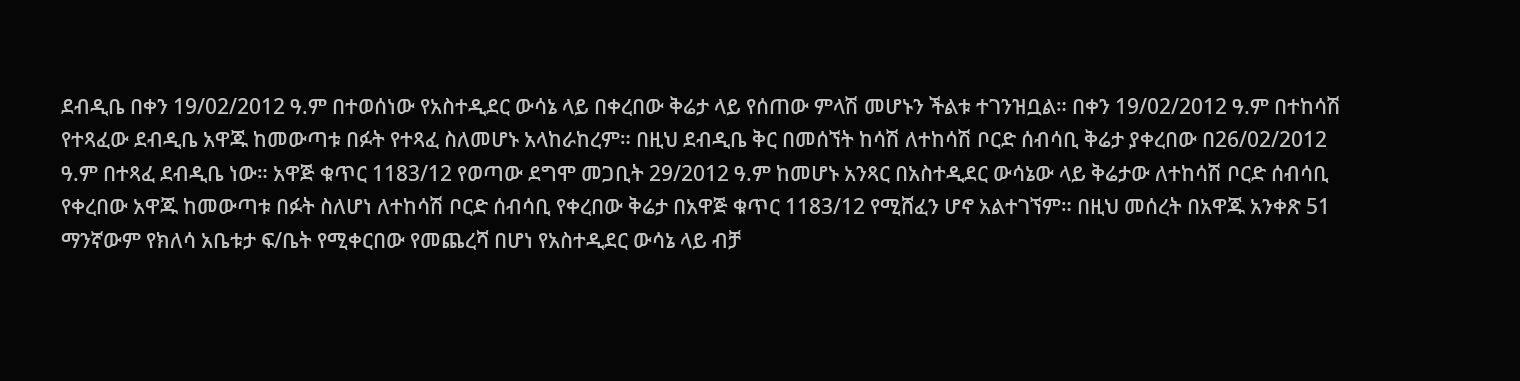ደብዲቤ በቀን 19/02/2012 ዓ.ም በተወሰነው የአስተዲደር ውሳኔ ላይ በቀረበው ቅሬታ ላይ የሰጠው ምላሽ መሆኑን ችልቱ ተገንዝቧል። በቀን 19/02/2012 ዓ.ም በተከሳሽ የተጻፈው ደብዲቤ አዋጁ ከመውጣቱ በፉት የተጻፈ ስለመሆኑ አላከራከረም። በዚህ ደብዲቤ ቅር በመሰኘት ከሳሽ ለተከሳሽ ቦርድ ሰብሳቢ ቅሬታ ያቀረበው በ26/02/2012 ዓ.ም በተጻፈ ደብዲቤ ነው። አዋጅ ቁጥር 1183/12 የወጣው ደግሞ መጋቢት 29/2012 ዓ.ም ከመሆኑ አንጻር በአስተዲደር ውሳኔው ላይ ቅሬታው ለተከሳሽ ቦርድ ሰብሳቢ የቀረበው አዋጁ ከመውጣቱ በፉት ስለሆነ ለተከሳሽ ቦርድ ሰብሳቢ የቀረበው ቅሬታ በአዋጅ ቁጥር 1183/12 የሚሸፈን ሆኖ አልተገኘም። በዚህ መሰረት በአዋጁ አንቀጽ 51 ማንኛውም የክለሳ አቤቱታ ፍ/ቤት የሚቀርበው የመጨረሻ በሆነ የአስተዲደር ውሳኔ ላይ ብቻ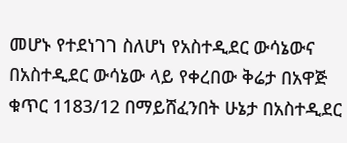መሆኑ የተደነገገ ስለሆነ የአስተዲደር ውሳኔውና በአስተዲደር ውሳኔው ላይ የቀረበው ቅሬታ በአዋጅ ቁጥር 1183/12 በማይሸፈንበት ሁኔታ በአስተዲደር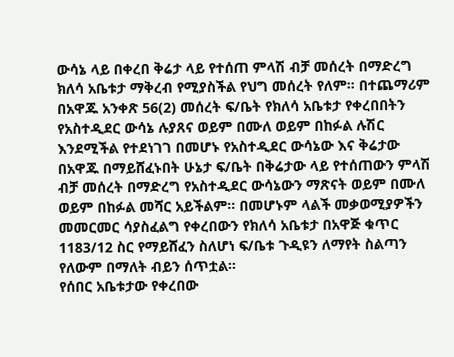ውሳኔ ላይ በቀረበ ቅሬታ ላይ የተሰጠ ምላሽ ብቻ መሰረት በማድረግ ክለሳ አቤቱታ ማቅረብ የሚያስችል የህግ መሰረት የለም። በተጨማሪም በአዋጁ አንቀጽ 56(2) መሰረት ፍ/ቤት የክለሳ አቤቱታ የቀረበበትን የአስተዲደር ውሳኔ ሉያጸና ወይም በሙለ ወይም በከፉል ሉሽር እንደሚችል የተደነገገ በመሆኑ የአስተዲደር ውሳኔው እና ቅሬታው በአዋጁ በማይሸፈኑበት ሁኔታ ፍ/ቤት በቅሬታው ላይ የተሰጠውን ምላሽ ብቻ መሰረት በማድረግ የአስተዲደር ውሳኔውን ማጽናት ወይም በሙለ ወይም በከፉል መሻር አይችልም። በመሆኑም ላልች መቃወሚያዎችን መመርመር ሳያስፈልግ የቀረበውን የክለሳ አቤቱታ በአዋጅ ቁጥር 1183/12 ስር የማይሸፈን ስለሆነ ፍ/ቤቱ ጉዲዩን ለማየት ስልጣን የለውም በማለት ብይን ሰጥቷል።
የሰበር አቤቱታው የቀረበው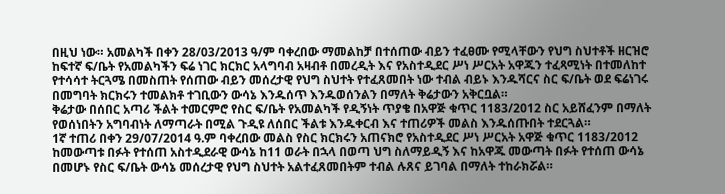በዚህ ነው። አመልካች በቀን 28/03/2013 ዓ/ም ባቀረበው ማመልከቻ በተሰጠው ብይን ተፈፀሙ የሚላቸውን የህግ ስህተቶች ዘርዝሮ ከፍተኛ ፍ/ቤት የአመልካችን ፍሬ ነገር ክርክር አላግባብ አዛብቶ በመረዲት እና የአስተዲደር ሥነ ሥርአት አዋጁን ተፈጻሚነት በተመለከተ የተሳሳተ ትርጓሜ በመስጠት የሰጠው ብይን መሰረታዊ የህግ ስህተት የተፈጸመበት ነው ተብል ብይኑ እንዱሻርና ስር ፍ/ቤት ወደ ፍሬነገሩ በመግባት ክርክሩን ተመልክቶ ተገቢውን ውሳኔ እንዱሰጥ እንዱወሰንልን በማለት ቅሬታውን አቅርቧል።
ቅሬታው በሰበር አጣሪ ችልት ተመርምሮ የስር ፍ/ቤት የአመልካች የዲኝነት ጥያቄ በአዋጅ ቁጥር 1183/2012 ስር አይሸፈንም በማለት የወሰነበትን አግባብነት ለማጣራት በሚል ጉዲዩ ለሰበር ችልቱ እንዱቀርብ እና ተጠሪዎች መልስ እንዱሰጡበት ተደርጓል።
1ኛ ተጠሪ በቀን 29/07/2014 ዓ.ም ባቀረበው መልስ የስር ክርክሩን አጠናክሮ የአስተዲደር ሥነ ሥርአት አዋጅ ቁጥር 1183/2012 ከመውጣቱ በፉት የተሰጠ አስተዲደራዊ ውሳኔ ከ11 ወራት በኋላ በወጣ ህግ ስለማይዲኝ እና ከአዋጁ መውጣት በፉት የተሰጠ ውሳኔ በመሆኑ የስር ፍ/ቤት ውሳኔ መሰረታዊ የህግ ስህተት አልተፈጸመበትም ተብል ሉጸና ይገባል በማለት ተከራክሯል።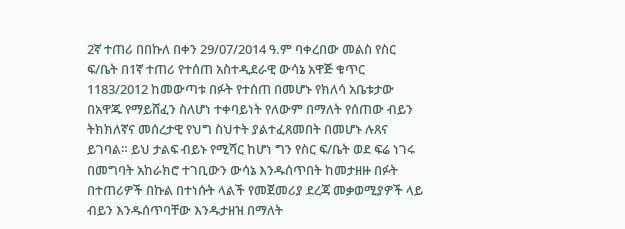2ኛ ተጠሪ በበኩለ በቀን 29/07/2014 ዓ.ም ባቀረበው መልስ የስር ፍ/ቤት በ1ኛ ተጠሪ የተሰጠ አስተዲደራዊ ውሳኔ አዋጅ ቁጥር 1183/2012 ከመውጣቱ በፉት የተሰጠ በመሆኑ የክለሳ አቤቱታው በአዋጁ የማይሸፈን ስለሆነ ተቀባይነት የለውም በማለት የሰጠው ብይን ትክክለኛና መሰረታዊ የህግ ስህተት ያልተፈጸመበት በመሆኑ ሉጸና ይገባል። ይህ ታልፍ ብይኑ የሚሻር ከሆነ ግን የስር ፍ/ቤት ወደ ፍሬ ነገሩ በመግባት አከራክሮ ተገቢውን ውሳኔ እንዱሰጥበት ከመታዘዙ በፉት በተጠሪዎች በኩል በተነሱት ላልች የመጀመሪያ ደረጃ መቃወሚያዎች ላይ ብይን እንዱሰጥባቸው እንዱታዘዝ በማለት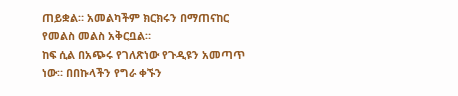ጠይቋል። አመልካችም ክርክሩን በማጠናከር የመልስ መልስ አቅርቧል።
ከፍ ሲል በአጭሩ የገለጽነው የጉዲዩን አመጣጥ ነው። በበኩላችን የግራ ቀኙን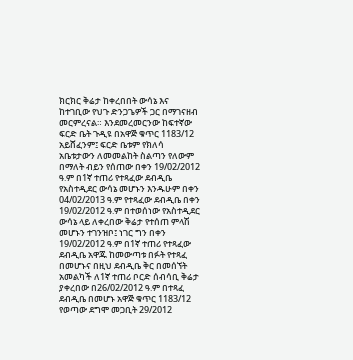ክርክር ቅሬታ ከቀረበበት ውሳኔ እና ከተገቢው የህጉ ድንጋጌዎች ጋር በማገናዘብ መርምረናል። እንደመረመርንው ከፍተኛው ፍርድ ቤት ጉዲዩ በአዋጅ ቁጥር 1183/12 አይሸፈንም፤ ፍርድ ቤቱም የክለሳ አቤቱታውን ለመመልከት ስልጣን የለውም በማለት ብይን የሰጠው በቀን 19/02/2012 ዓ.ም በ1ኛ ተጠሪ የተጻፈው ደብዲቤ የአስተዲደር ውሳኔ መሆኑን እንዱሁም በቀን 04/02/2013 ዓ.ም የተጻፈው ደብዲቤ በቀን 19/02/2012 ዓ.ም በተወሰነው የአስተዲደር ውሳኔ ላይ ለቀረበው ቅሬታ የተሰጠ ምላሽ መሆኑን ተገንዝቦ፤ ነገር ግን በቀን 19/02/2012 ዓ.ም በ1ኛ ተጠሪ የተጻፈው ደብዲቤ አዋጁ ከመውጣቱ በፉት የተጻፈ በመሆኑና በዚህ ደብዲቤ ቅር በመሰኘት አመልካች ለ1ኛ ተጠሪ ቦርድ ሰብሳቢ ቅሬታ ያቀረበው በ26/02/2012 ዓ.ም በተጻፈ ደብዲቤ በመሆኑ አዋጅ ቁጥር 1183/12 የወጣው ደግሞ መጋቢት 29/2012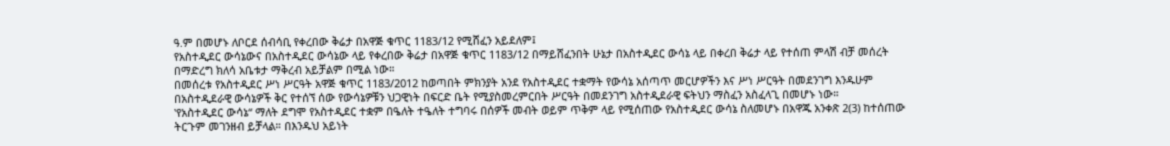ዓ.ም በመሆኑ ለቦርደ ሰብሳቢ የቀረበው ቅሬታ በአዋጅ ቁጥር 1183/12 የሚሸፈን አይደለም፤
የአስተዲደር ውሳኔውና በአስተዲደር ውሳኔው ላይ የቀረበው ቅሬታ በአዋጅ ቁጥር 1183/12 በማይሸፈንበት ሁኔታ በአስተዲደር ውሳኔ ላይ በቀረበ ቅሬታ ላይ የተሰጠ ምላሽ ብቻ መሰረት በማድረግ ክለሳ አቤቱታ ማቅረብ አይቻልም በሚል ነው።
በመሰረቱ የአስተዲደር ሥነ ሥርዓት አዋጅ ቁጥር 1183/2012 ከወጣበት ምክንያት አንደ የአስተዲደር ተቋማት የውሳኔ አሰጣጥ መርሆዎችን እና ሥነ ሥርዓት በመደንገግ እንዱሁም በአስተዲደራዊ ውሳኔዎች ቅር የተሰኘ ሰው የውሳኔዎቹን ህጋዊነት በፍርድ ቤት የሚያስመረምርበት ሥርዓት በመደንገግ አስተዲደራዊ ፍትህን ማስፈን አስፈላጊ በመሆኑ ነው።
‛የአስተዲደር ውሳኔ“ ማለት ደግሞ የአስተዲደር ተቋም በዔለት ተዔለት ተግባሩ በሰዎች መብት ወይም ጥቅም ላይ የሚሰጠው የአስተዲደር ውሳኔ ስለመሆኑ በአዋጁ አንቀጽ 2(3) ከተሰጠው ትርጉም መገንዘብ ይቻላል። በእንዱህ አይነት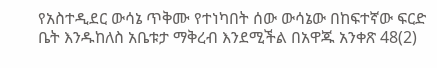የአስተዲደር ውሳኔ ጥቅሙ የተነካበት ሰው ውሳኔው በከፍተኛው ፍርድ ቤት እንዱከለስ አቤቱታ ማቅረብ እንደሚችል በአዋጁ አንቀጽ 48(2)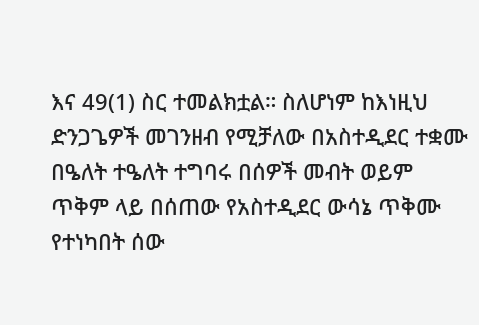እና 49(1) ስር ተመልክቷል። ስለሆነም ከእነዚህ ድንጋጌዎች መገንዘብ የሚቻለው በአስተዲደር ተቋሙ በዔለት ተዔለት ተግባሩ በሰዎች መብት ወይም ጥቅም ላይ በሰጠው የአስተዲደር ውሳኔ ጥቅሙ የተነካበት ሰው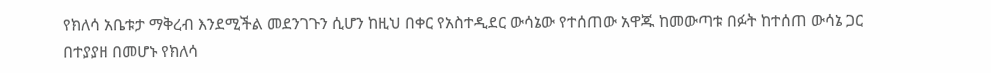የክለሳ አቤቱታ ማቅረብ እንደሚችል መደንገጉን ሲሆን ከዚህ በቀር የአስተዲደር ውሳኔው የተሰጠው አዋጁ ከመውጣቱ በፉት ከተሰጠ ውሳኔ ጋር በተያያዘ በመሆኑ የክለሳ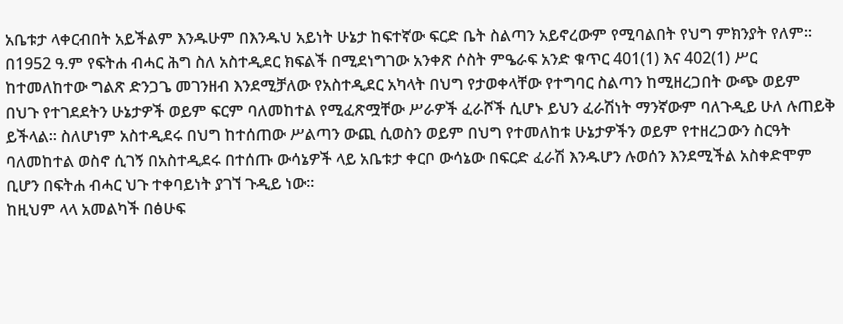አቤቱታ ላቀርብበት አይችልም እንዱሁም በእንዱህ አይነት ሁኔታ ከፍተኛው ፍርድ ቤት ስልጣን አይኖረውም የሚባልበት የህግ ምክንያት የለም።
በ1952 ዓ.ም የፍትሐ ብሓር ሕግ ስለ አስተዲደር ክፍልች በሚደነግገው አንቀጽ ሶስት ምዔራፍ አንድ ቁጥር 401(1) እና 402(1) ሥር ከተመለከተው ግልጽ ድንጋጌ መገንዘብ እንደሚቻለው የአስተዲደር አካላት በህግ የታወቀላቸው የተግባር ስልጣን ከሚዘረጋበት ውጭ ወይም በህጉ የተገደደትን ሁኔታዎች ወይም ፍርም ባለመከተል የሚፈጽሟቸው ሥራዎች ፈራሾች ሲሆኑ ይህን ፈራሽነት ማንኛውም ባለጉዲይ ሁለ ሉጠይቅ ይችላል። ስለሆነም አስተዲደሩ በህግ ከተሰጠው ሥልጣን ውጪ ሲወስን ወይም በህግ የተመለከቱ ሁኔታዎችን ወይም የተዘረጋውን ስርዓት ባለመከተል ወስኖ ሲገኝ በአስተዲደሩ በተሰጡ ውሳኔዎች ላይ አቤቱታ ቀርቦ ውሳኔው በፍርድ ፈራሽ እንዱሆን ሉወሰን እንደሚችል አስቀድሞም ቢሆን በፍትሐ ብሓር ህጉ ተቀባይነት ያገኘ ጉዲይ ነው።
ከዚህም ላላ አመልካች በፅሁፍ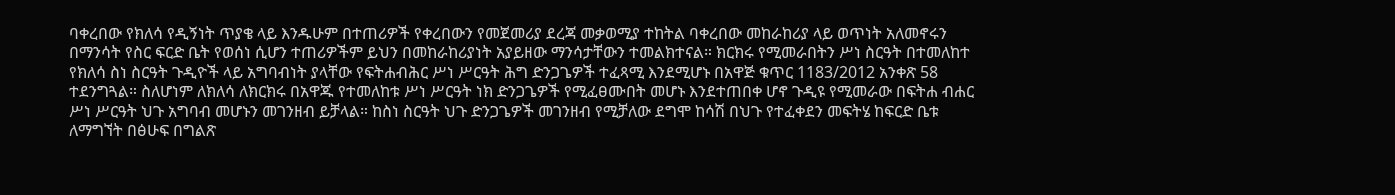ባቀረበው የክለሳ የዲኝነት ጥያቄ ላይ እንዱሁም በተጠሪዎች የቀረበውን የመጀመሪያ ደረጃ መቃወሚያ ተከትል ባቀረበው መከራከሪያ ላይ ወጥነት አለመኖሩን በማንሳት የስር ፍርድ ቤት የወሰነ ሲሆን ተጠሪዎችም ይህን በመከራከሪያነት አያይዘው ማንሳታቸውን ተመልክተናል። ክርክሩ የሚመራበትን ሥነ ስርዓት በተመለከተ የክለሳ ስነ ስርዓት ጉዲዮች ላይ አግባብነት ያላቸው የፍትሐብሕር ሥነ ሥርዓት ሕግ ድንጋጌዎች ተፈጻሚ እንደሚሆኑ በአዋጅ ቁጥር 1183/2012 አንቀጽ 58 ተደንግጓል። ስለሆነም ለክለሳ ለክርክሩ በአዋጁ የተመለከቱ ሥነ ሥርዓት ነክ ድንጋጌዎች የሚፈፀሙበት መሆኑ እንደተጠበቀ ሆኖ ጉዲዩ የሚመራው በፍትሐ ብሐር ሥነ ሥርዓት ህጉ አግባብ መሆኑን መገንዘብ ይቻላል። ከስነ ስርዓት ህጉ ድንጋጌዎች መገንዘብ የሚቻለው ደግሞ ከሳሽ በህጉ የተፈቀደን መፍትሄ ከፍርድ ቤቱ ለማግኘት በፅሁፍ በግልጽ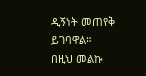ዲኝነት መጠየቅ ይገባዋል።
በዚህ መልኩ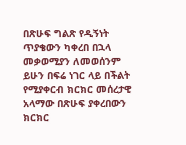በጽሁፍ ግልጽ የዲኝነት ጥያቄውን ካቀረበ በኋላ መቃወሚያን ለመወሰንም ይሁን በፍሬ ነገር ላይ በችልት የሚያቀርብ ክርክር መሰረታዊ አላማው በጽሁፍ ያቀረበውን ክርክር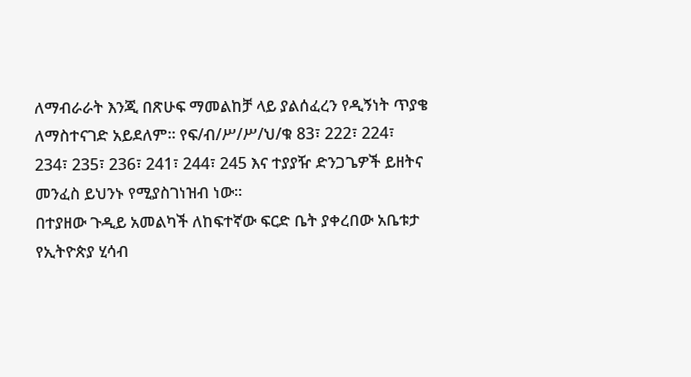ለማብራራት እንጂ በጽሁፍ ማመልከቻ ላይ ያልሰፈረን የዲኝነት ጥያቄ ለማስተናገድ አይደለም። የፍ/ብ/ሥ/ሥ/ህ/ቁ 83፣ 222፣ 224፣ 234፣ 235፣ 236፣ 241፣ 244፣ 245 እና ተያያዥ ድንጋጌዎች ይዘትና መንፈስ ይህንኑ የሚያስገነዝብ ነው።
በተያዘው ጉዲይ አመልካች ለከፍተኛው ፍርድ ቤት ያቀረበው አቤቱታ የኢትዮጵያ ሂሳብ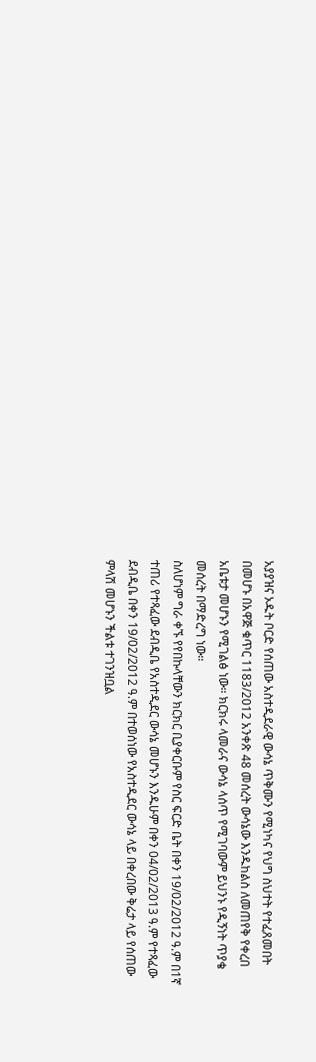አያያዝና ኦዱት ቦርድ የሰጠው አስተዲደራዊ ውሳኔ ጥቅሙን የሚነካና የህግ ስህተት የተፈጸመበት በመሆኑ በአዋጅ ቁጥር 1183/2012 አንቀጽ 48 መሰረት ውሳኔው እንዱከልስ ለመጠየቅ የቀረበ አቤቱታ መሆኑን የሚገልፅ ነው። ክርክሩ ላመራና ውሳኔ ላሰጥ የሚገባውም ይህንኑ የዲኝነት ጥያቄ መሰረት በማድረግ ነው።
ስለሆነም ግራ ቀኙ የየበኩላቸውን ክርክር ቢያቀርቡም የስር ፍርድ ቤት በቀን 19/02/2012 ዓ.ም በ1ኛ ተጠሪ የተጻፈው ደብዲቤ የአስተዲደር ውሳኔ መሆኑን እንዱሁም በቀን 04/02/2013 ዓ.ም የተጻፈው ደብዲቤ በቀን 19/02/2012 ዓ.ም በተወሰነው የአስተዲደር ውሳኔ ላይ በቀረበው ቅሬታ ላይ የሰጠው ምላሽ መሆኑን ችልቱ ተገንዝቧል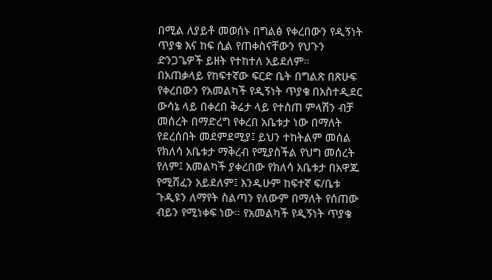በሚል ለያይቶ መወሰኑ በግልፅ የቀረበውን የዲኝነት ጥያቄ እና ከፍ ሲል የጠቀስናቸውን የህጉን ድንጋጌዎች ይዘት የተከተለ አይደለም።
በአጠቃላይ የከፍተኛው ፍርድ ቤት በግልጽ በጽሁፍ የቀረበውን የአመልካች የዲኝነት ጥያቄ በአስተዲደር ውሳኔ ላይ በቀረበ ቅሬታ ላይ የተሰጠ ምላሽን ብቻ መሰረት በማድረግ የቀረበ አቤቱታ ነው በማለት የደረሰበት መደምደሚያ፤ ይህን ተከትልም መሰል የክለሳ አቤቱታ ማቅረብ የሚያስችል የህግ መሰረት የለም፤ አመልካች ያቀረበው የክለሳ አቤቱታ በአዋጁ የሚሸፈን አይደለም፤ እንዱሁም ከፍተኛ ፍ/ቤቱ ጉዲዩን ለማየት ስልጣን የለውም በማለት የሰጠው ብይን የሚነቀፍ ነው። የአመልካች የዲኝነት ጥያቄ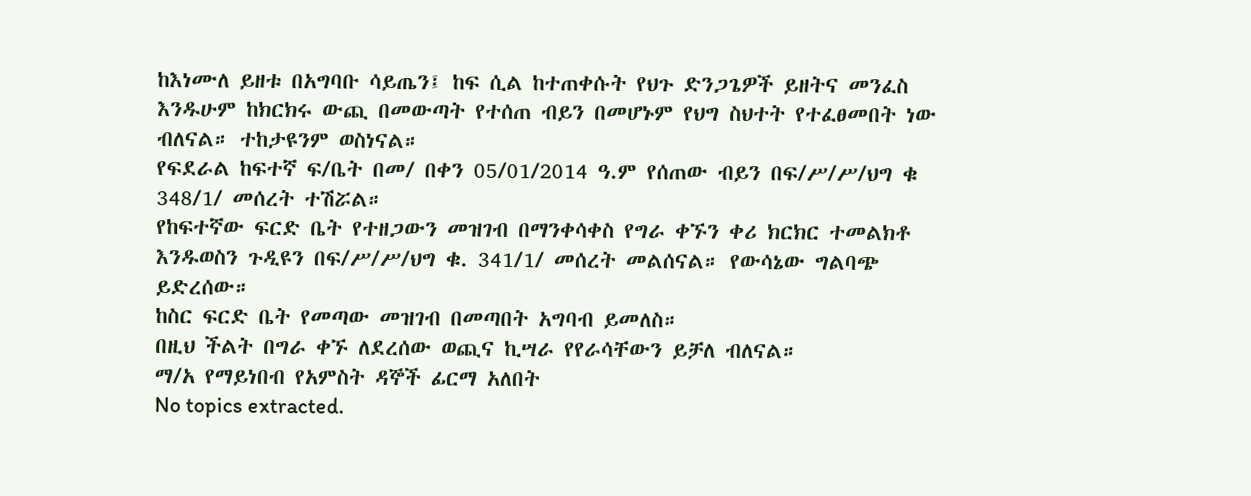ከእነሙለ ይዘቱ በአግባቡ ሳይጤን፤ ከፍ ሲል ከተጠቀሱት የህጉ ድንጋጌዎች ይዘትና መንፈስ እንዱሁም ከክርክሩ ውጪ በመውጣት የተሰጠ ብይን በመሆኑም የህግ ስህተት የተፈፀመበት ነው ብለናል። ተከታዩንም ወስነናል።
የፍደራል ከፍተኛ ፍ/ቤት በመ/ በቀን 05/01/2014 ዓ.ም የሰጠው ብይን በፍ/ሥ/ሥ/ህግ ቁ 348/1/ መሰረት ተሽሯል።
የከፍተኛው ፍርድ ቤት የተዘጋውን መዝገብ በማንቀሳቀስ የግራ ቀኙን ቀሪ ክርክር ተመልክቶ እንዱወስን ጉዲዩን በፍ/ሥ/ሥ/ህግ ቁ. 341/1/ መሰረት መልሰናል። የውሳኔው ግልባጭ ይድረሰው።
ከስር ፍርድ ቤት የመጣው መዝገብ በመጣበት አግባብ ይመለስ።
በዚህ ችልት በግራ ቀኙ ለደረሰው ወጪና ኪሣራ የየራሳቸውን ይቻለ ብለናል።
ማ/አ የማይነበብ የአምስት ዳኞች ፊርማ አለበት
No topics extracted.